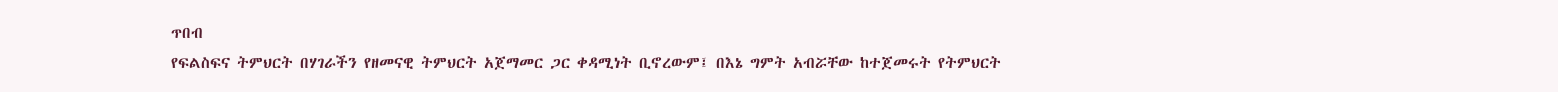ጥበብ
የፍልስፍና ትምህርት በሃገራችን የዘመናዊ ትምህርት አጀማመር ጋር ቀዳሚነት ቢኖረውም፤ በእኔ ግምት አብሯቸው ከተጀመሩት የትምህርት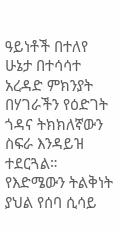ዓይነቶች በተለየ ሁኔታ በተሳሳተ አረዳድ ምክንያት በሃገራችን የዕድገት ጎዳና ትክክለኛውን ስፍራ እንዳይዝ ተደርጓል። የእድሜውን ትልቅነት ያህል የሰባ ሲሳይ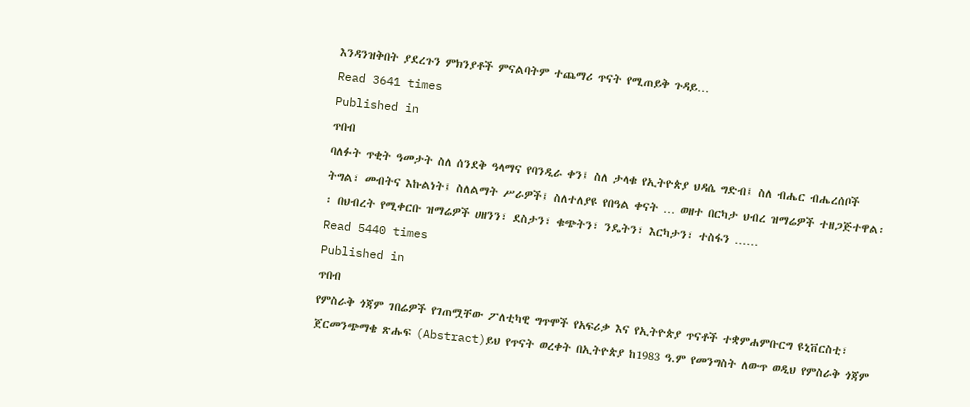እንዳንዝቅበት ያደረጉን ምክንያቶች ምናልባትም ተጨማሪ ጥናት የሚጠይቅ ጉዳይ…
Read 3641 times
Published in
ጥበብ
ባለፉት ጥቂት ዓመታት ስለ ሰንደቅ ዓላማና የባንዲራ ቀን፤ ስለ ታላቁ የኢትዮጵያ ህዳሴ ግድብ፤ ስለ ብሔር ብሔረሰቦች ትግል፣ መብትና እኩልነት፤ ስለልማት ሥራዎች፤ ስለተለያዩ የበዓል ቀናት … ወዘተ በርካታ ህብረ ዝማሬዎች ተዘጋጅተዋል፡፡ በህብረት የሚቀርቡ ዝማሬዎች ሀዘንን፣ ደስታን፣ ቁጭትን፣ ንዴትን፣ እርካታን፣ ተስፋን ……
Read 5440 times
Published in
ጥበብ
የምስራቅ ጎጃም ገበሬዎች የገጠሟቸው ፖለቲካዊ ግጥሞች የአፍሪቃ እና የኢትዮጵያ ጥናቶች ተቋምሐምቡርግ ዩኒቨርስቲ፣ ጀርመንጭማቄ ጽሑፍ (Abstract)ይህ የጥናት ወረቀት በኢትዮጵያ ከ1983 ዓ.ም የመንግስት ለውጥ ወዲህ የምስራቅ ጎጃም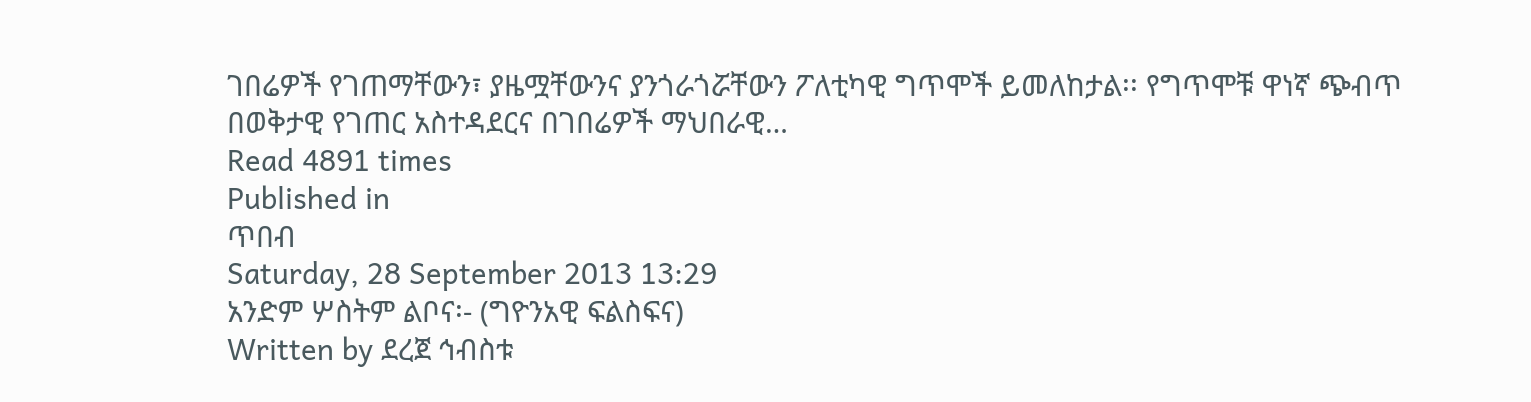ገበሬዎች የገጠማቸውን፣ ያዜሟቸውንና ያንጎራጎሯቸውን ፖለቲካዊ ግጥሞች ይመለከታል፡፡ የግጥሞቹ ዋነኛ ጭብጥ በወቅታዊ የገጠር አስተዳደርና በገበሬዎች ማህበራዊ…
Read 4891 times
Published in
ጥበብ
Saturday, 28 September 2013 13:29
አንድም ሦስትም ልቦና፡- (ግዮንአዊ ፍልስፍና)
Written by ደረጀ ኅብስቱ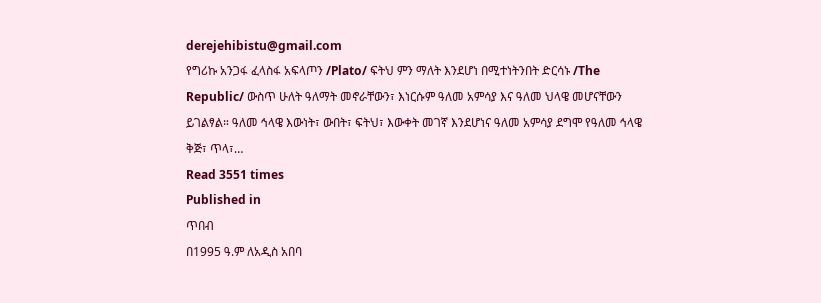derejehibistu@gmail.com
የግሪኩ አንጋፋ ፈላስፋ አፍላጦን /Plato/ ፍትህ ምን ማለት እንደሆነ በሚተነትንበት ድርሳኑ /The Republic/ ውስጥ ሁለት ዓለማት መኖራቸውን፣ እነርሱም ዓለመ አምሳያ እና ዓለመ ህላዌ መሆናቸውን ይገልፃል። ዓለመ ኅላዌ እውነት፣ ውበት፣ ፍትህ፣ እውቀት መገኛ እንደሆነና ዓለመ አምሳያ ደግሞ የዓለመ ኅላዌ ቅጅ፣ ጥላ፣…
Read 3551 times
Published in
ጥበብ
በ1995 ዓ.ም ለአዲስ አበባ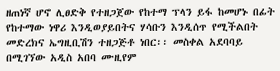ዘጠነኛ ሆኖ ሊፀድቅ የተዘጋጀው የከተማ ፕላን ይፋ ከመሆኑ በፊት የከተማው ነዋሪ እንዲወያይበትና ሃሳቡን እንዲሰጥ የሚችልበት መድረክና ኤግዚቢሽን ተዘጋጅቶ ነበር፡፡ መስቀል አደባባይ በሚገኘው አዲስ አበባ ሙዚየም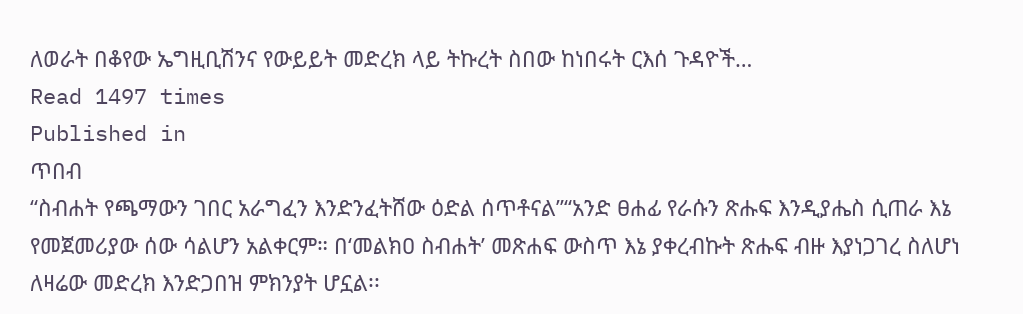ለወራት በቆየው ኤግዚቢሽንና የውይይት መድረክ ላይ ትኩረት ስበው ከነበሩት ርእሰ ጉዳዮች…
Read 1497 times
Published in
ጥበብ
“ስብሐት የጫማውን ገበር አራግፈን እንድንፈትሸው ዕድል ሰጥቶናል”“አንድ ፀሐፊ የራሱን ጽሑፍ እንዲያሔስ ሲጠራ እኔ የመጀመሪያው ሰው ሳልሆን አልቀርም። በ‘መልክዐ ስብሐት’ መጽሐፍ ውስጥ እኔ ያቀረብኩት ጽሑፍ ብዙ እያነጋገረ ስለሆነ ለዛሬው መድረክ እንድጋበዝ ምክንያት ሆኗል፡፡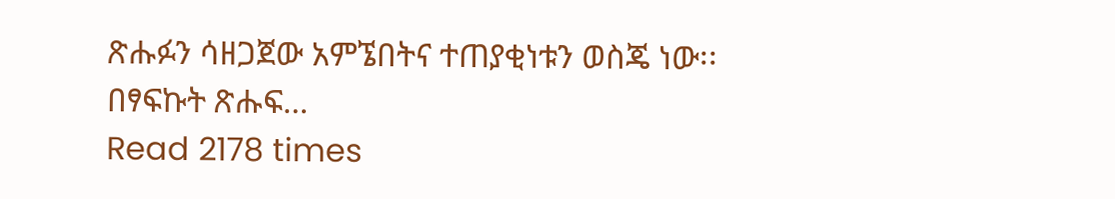ጽሑፉን ሳዘጋጀው አምኜበትና ተጠያቂነቱን ወስጄ ነው፡፡ በፃፍኩት ጽሑፍ…
Read 2178 times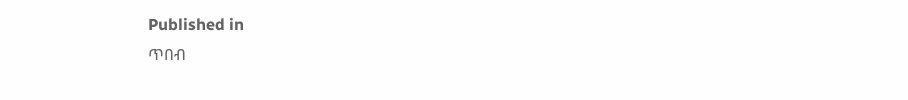Published in
ጥበብ